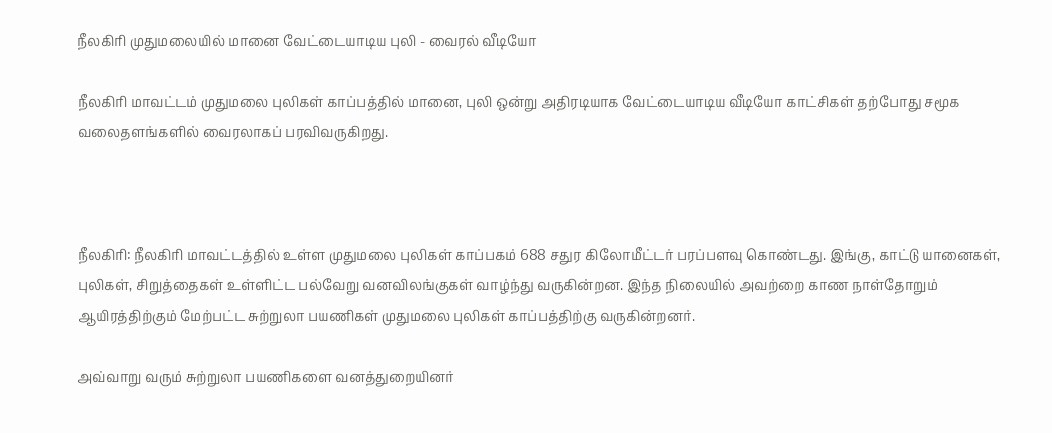நீலகிரி முதுமலையில் மானை வேட்டையாடிய புலி - வைரல் வீடியோ

நீலகிரி மாவட்டம் முதுமலை புலிகள் காப்பத்தில் மானை, புலி ஒன்று அதிரடியாக வேட்டையாடிய வீடியோ காட்சிகள் தற்போது சமூக வலைதளங்களில் வைரலாகப் பரவிவருகிறது.



நீலகிரி: நீலகிரி மாவட்டத்தில் உள்ள முதுமலை புலிகள் காப்பகம் 688 சதுர கிலோமீட்டர் பரப்பளவு கொண்டது. இங்கு, காட்டு யானைகள், புலிகள், சிறுத்தைகள் உள்ளிட்ட பல்வேறு வனவிலங்குகள் வாழ்ந்து வருகின்றன. இந்த நிலையில் அவற்றை காண நாள்தோறும் ஆயிரத்திற்கும் மேற்பட்ட சுற்றுலா பயணிகள் முதுமலை புலிகள் காப்பத்திற்கு வருகின்றனர்.

அவ்வாறு வரும் சுற்றுலா பயணிகளை வனத்துறையினர்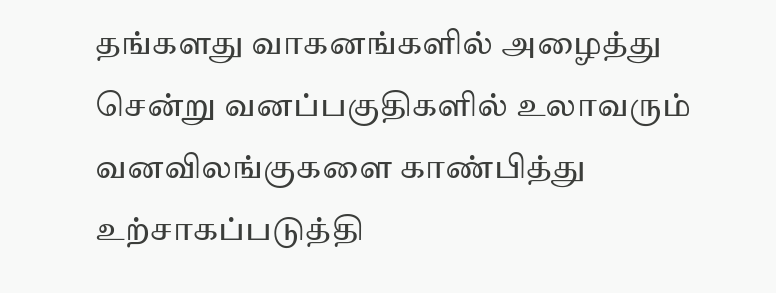தங்களது வாகனங்களில் அழைத்து சென்று வனப்பகுதிகளில் உலாவரும் வனவிலங்குகளை காண்பித்து உற்சாகப்படுத்தி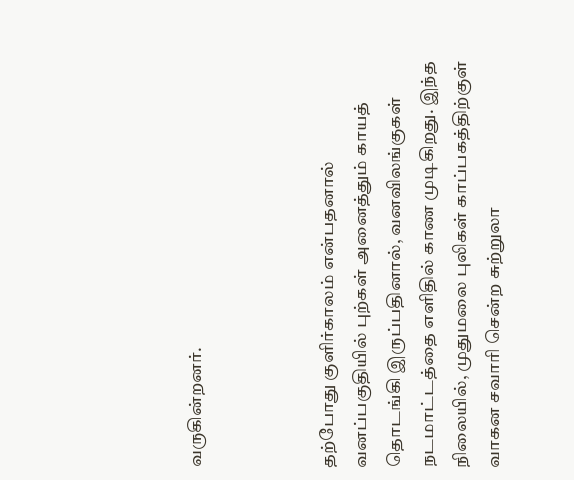வருகின்றனர்.



தற்போது குளிர்காலம் என்பதனால் வனப்பகுதியில் புற்கள் அனைத்தும் காயத் தொடங்கி இருப்பதினால், வனவிலங்குகள் நடமாட்டத்தை எளிதில் காண முடிகிறது. இந்த நிலையில், முதுமலை புலிகள் காப்பகத்திற்குள் வாகன சவாரி சென்ற சுற்றுலா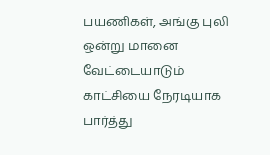பயணிகள், அங்கு புலி ஒன்று மானை வேட்டையாடும் காட்சியை நேரடியாக பார்த்து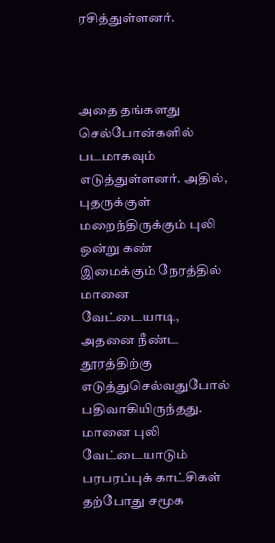ரசித்துள்ளனர்.



அதை தங்களது செல்போன்களில் படமாகவும் எடுத்துள்ளனர். அதில், புதருக்குள் மறைந்திருக்கும் புலி ஒன்று கண் இமைக்கும் நேரத்தில் மானை வேட்டையாடி, அதனை நீண்ட தூரத்திற்கு எடுத்துசெல்வதுபோல் பதிவாகியிருந்தது. மானை புலி வேட்டையாடும் பரபரப்புக் காட்சிகள் தற்போது சமூக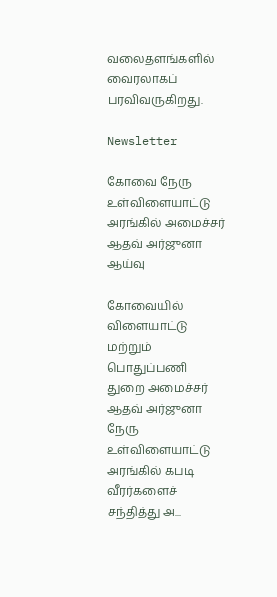வலைதளங்களில் வைரலாகப் பரவிவருகிறது.

Newsletter

கோவை நேரு உள்விளையாட்டு அரங்கில் அமைச்சர் ஆதவ் அர்ஜுனா ஆய்வு

கோவையில் விளையாட்டு மற்றும் பொதுப்பணி துறை அமைச்சர் ஆதவ் அர்ஜுனா நேரு உள்விளையாட்டு அரங்கில் கபடி வீரர்களைச் சந்தித்து அ...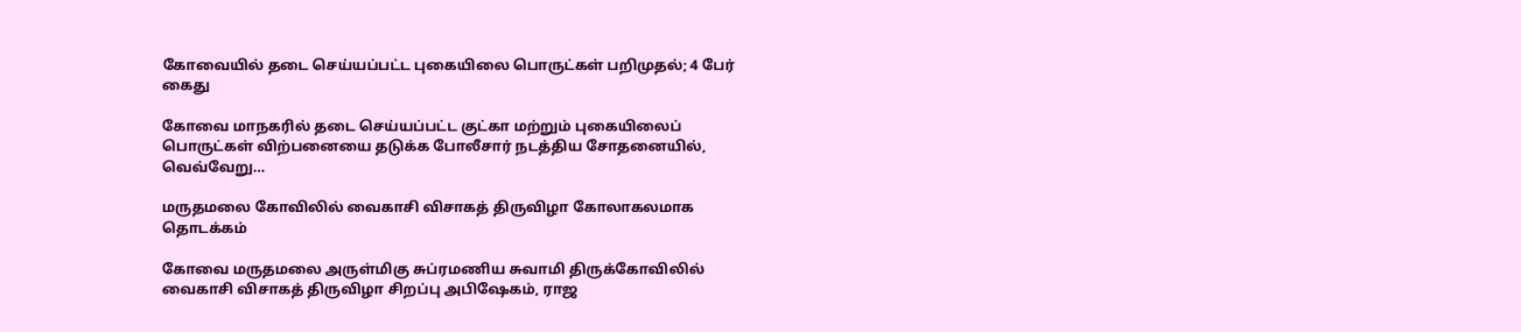கோவையில் தடை செய்யப்பட்ட புகையிலை பொருட்கள் பறிமுதல்; 4 பேர் கைது

கோவை மாநகரில் தடை செய்யப்பட்ட குட்கா மற்றும் புகையிலைப் பொருட்கள் விற்பனையை தடுக்க போலீசார் நடத்திய சோதனையில், வெவ்வேறு...

மருதமலை கோவிலில் வைகாசி விசாகத் திருவிழா கோலாகலமாக தொடக்கம்

கோவை மருதமலை அருள்மிகு சுப்ரமணிய சுவாமி திருக்கோவிலில் வைகாசி விசாகத் திருவிழா சிறப்பு அபிஷேகம், ராஜ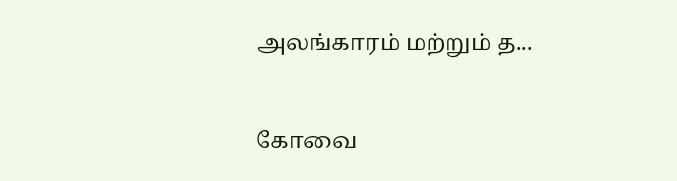அலங்காரம் மற்றும் த...

கோவை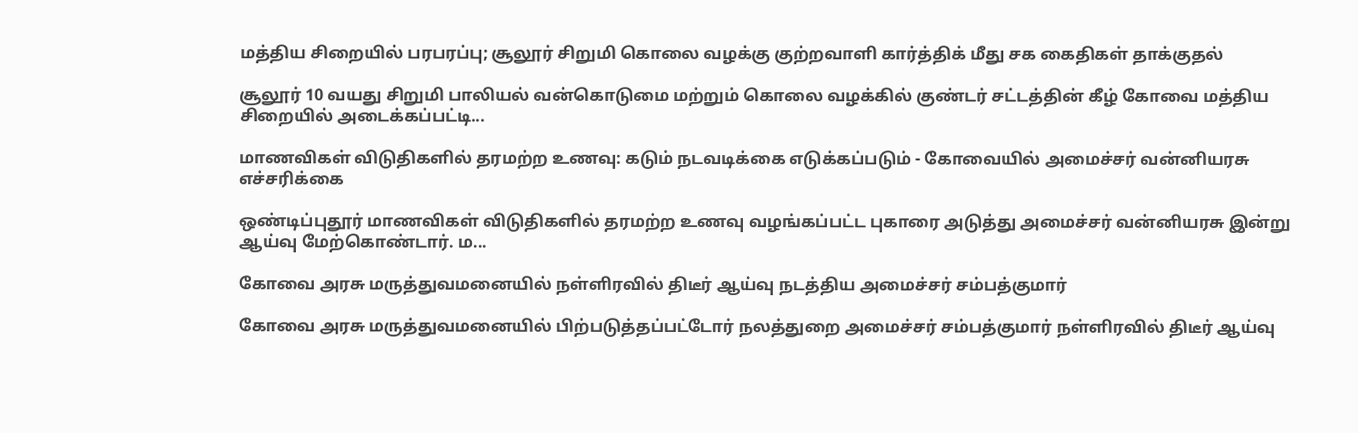மத்திய சிறையில் பரபரப்பு; சூலூர் சிறுமி கொலை வழக்கு குற்றவாளி கார்த்திக் மீது சக கைதிகள் தாக்குதல்

சூலூர் 10 வயது சிறுமி பாலியல் வன்கொடுமை மற்றும் கொலை வழக்கில் குண்டர் சட்டத்தின் கீழ் கோவை மத்திய சிறையில் அடைக்கப்பட்டி...

மாணவிகள் விடுதிகளில் தரமற்ற உணவு: கடும் நடவடிக்கை எடுக்கப்படும் - கோவையில் அமைச்சர் வன்னியரசு எச்சரிக்கை

ஒண்டிப்புதூர் மாணவிகள் விடுதிகளில் தரமற்ற உணவு வழங்கப்பட்ட புகாரை அடுத்து அமைச்சர் வன்னியரசு இன்று ஆய்வு மேற்கொண்டார். ம...

கோவை அரசு மருத்துவமனையில் நள்ளிரவில் திடீர் ஆய்வு நடத்திய அமைச்சர் சம்பத்குமார்

கோவை அரசு மருத்துவமனையில் பிற்படுத்தப்பட்டோர் நலத்துறை அமைச்சர் சம்பத்குமார் நள்ளிரவில் திடீர் ஆய்வு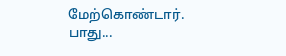மேற்கொண்டார். பாது...